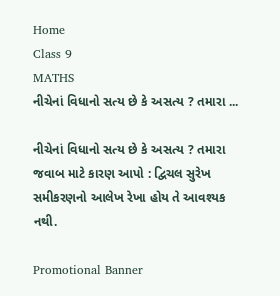Home
Class 9
MATHS
નીચેનાં વિધાનો સત્ય છે કે અસત્ય ? તમારા ...

નીચેનાં વિધાનો સત્ય છે કે અસત્ય ? તમારા જવાબ માટે કારણ આપો : દ્વિચલ સુરેખ સમીકરણનો આલેખ રેખા હોય તે આવશ્યક નથી.

Promotional Banner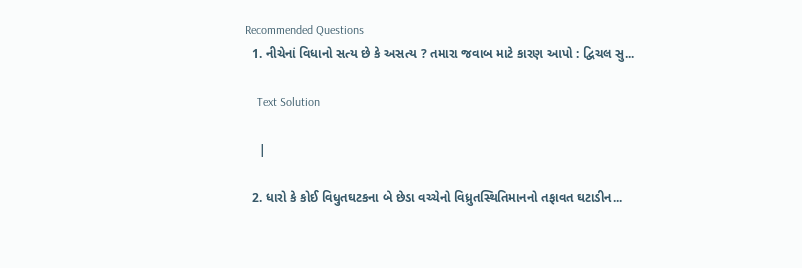Recommended Questions
  1. નીચેનાં વિધાનો સત્ય છે કે અસત્ય ? તમારા જવાબ માટે કારણ આપો : દ્વિચલ સુ...

    Text Solution

    |

  2. ધારો કે કોઈ વિધુતઘટકના બે છેડા વચ્ચેનો વિધ્રુતસ્થિતિમાનનો તફાવત ઘટાડીન...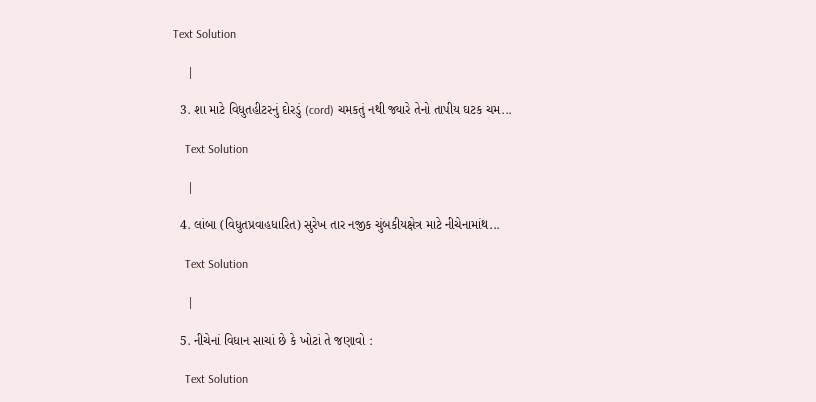Text Solution

    |

  3. શા માટે વિધુતહીટરનું દોરડું (cord) ચમકતું નથી જ્યારે તેનો તાપીય ઘટક ચમ...

    Text Solution

    |

  4. લાંબા (વિધુતપ્રવાહધારિત) સુરેખ તાર નજીક ચુંબકીયક્ષેત્ર માટે નીચેનામાંથ...

    Text Solution

    |

  5. નીચેનાં વિધાન સાચાં છે કે ખોટાં તે જણાવો :

    Text Solution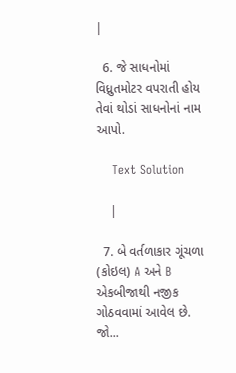|

  6. જે સાધનોમાં વિધ્રુતમોટર વપરાતી હોય તેવાં થોડાં સાધનોનાં નામ આપો.

    Text Solution

    |

  7. બે વર્તળાકાર ગૂંચળા (કોઇલ) A અને B એકબીજાથી નજીક ગોઠવવામાં આવેલ છે. જો...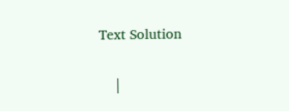Text Solution

    |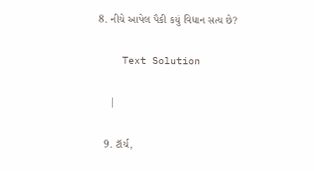8. નીચે આપેલ પૈકી કયું વિધાન સત્ય છે?

    Text Solution

    |

  9. ટૉર્ચ,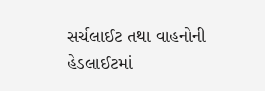સર્ચલાઈટ તથા વાહનોની હેડલાઈટમાં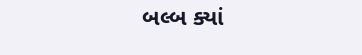બલ્બ ક્યાં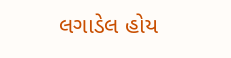લગાડેલ હોય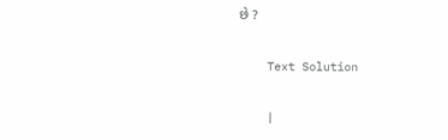છે ?

    Text Solution

    |